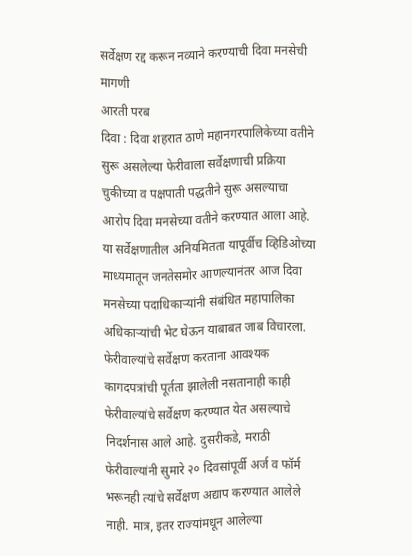सर्वेक्षण रद्द करून नव्याने करण्याची दिवा मनसेची मागणी
आरती परब
दिवा : दिवा शहरात ठाणे महानगरपालिकेच्या वतीने सुरू असलेल्या फेरीवाला सर्वेक्षणाची प्रक्रिया चुकीच्या व पक्षपाती पद्धतीने सुरू असल्याचा आरोप दिवा मनसेच्या वतीने करण्यात आला आहे. या सर्वेक्षणातील अनियमितता यापूर्वीच व्हिडिओच्या माध्यमातून जनतेसमोर आणल्यानंतर आज दिवा मनसेच्या पदाधिकाऱ्यांनी संबंधित महापालिका अधिकाऱ्यांची भेट घेऊन याबाबत जाब विचारला.
फेरीवाल्यांचे सर्वेक्षण करताना आवश्यक कागदपत्रांची पूर्तता झालेली नसतानाही काही फेरीवाल्यांचे सर्वेक्षण करण्यात येत असल्याचे निदर्शनास आले आहे. दुसरीकडे, मराठी फेरीवाल्यांनी सुमारे २० दिवसांपूर्वी अर्ज व फॉर्म भरूनही त्यांचे सर्वेक्षण अद्याप करण्यात आलेले नाही. मात्र, इतर राज्यांमधून आलेल्या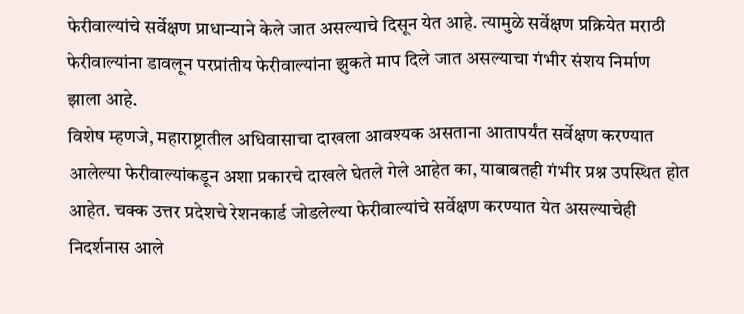फेरीवाल्यांचे सर्वेक्षण प्राधान्याने केले जात असल्याचे दिसून येत आहे. त्यामुळे सर्वेक्षण प्रक्रियेत मराठी फेरीवाल्यांना डावलून परप्रांतीय फेरीवाल्यांना झुकते माप दिले जात असल्याचा गंभीर संशय निर्माण झाला आहे.
विशेष म्हणजे, महाराष्ट्रातील अधिवासाचा दाखला आवश्यक असताना आतापर्यंत सर्वेक्षण करण्यात आलेल्या फेरीवाल्यांकडून अशा प्रकारचे दाखले घेतले गेले आहेत का, याबाबतही गंभीर प्रश्न उपस्थित होत आहेत. चक्क उत्तर प्रदेशचे रेशनकार्ड जोडलेल्या फेरीवाल्यांचे सर्वेक्षण करण्यात येत असल्याचेही निदर्शनास आले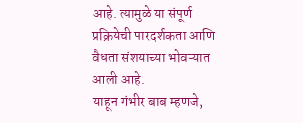आहे. त्यामुळे या संपूर्ण प्रक्रियेची पारदर्शकता आणि वैधता संशयाच्या भोवऱ्यात आली आहे.
याहून गंभीर बाब म्हणजे,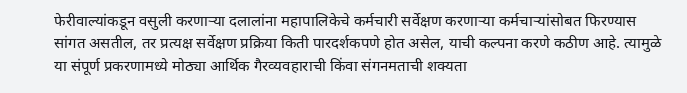फेरीवाल्यांकडून वसुली करणाऱ्या दलालांना महापालिकेचे कर्मचारी सर्वेक्षण करणाऱ्या कर्मचाऱ्यांसोबत फिरण्यास सांगत असतील, तर प्रत्यक्ष सर्वेक्षण प्रक्रिया किती पारदर्शकपणे होत असेल, याची कल्पना करणे कठीण आहे. त्यामुळे या संपूर्ण प्रकरणामध्ये मोठ्या आर्थिक गैरव्यवहाराची किंवा संगनमताची शक्यता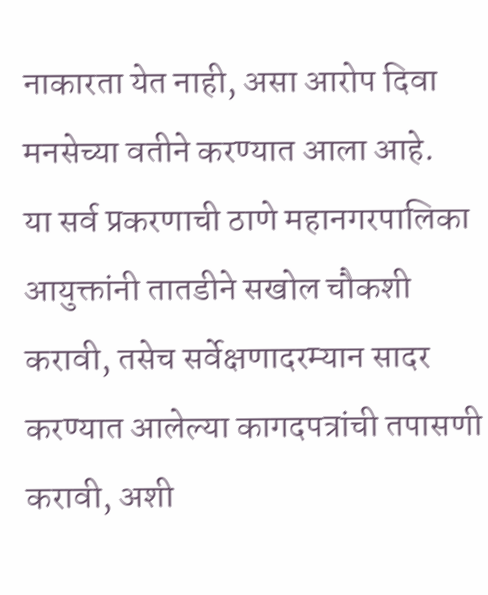नाकारता येत नाही, असा आरोप दिवा मनसेच्या वतीने करण्यात आला आहे.
या सर्व प्रकरणाची ठाणे महानगरपालिका आयुक्तांनी तातडीने सखोल चौकशी करावी, तसेच सर्वेक्षणादरम्यान सादर करण्यात आलेल्या कागदपत्रांची तपासणी करावी, अशी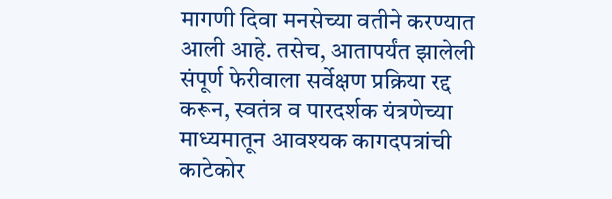मागणी दिवा मनसेच्या वतीने करण्यात आली आहे. तसेच, आतापर्यंत झालेली संपूर्ण फेरीवाला सर्वेक्षण प्रक्रिया रद्द करून, स्वतंत्र व पारदर्शक यंत्रणेच्या माध्यमातून आवश्यक कागदपत्रांची काटेकोर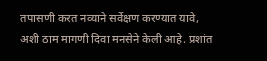तपासणी करत नव्याने सर्वेक्षण करण्यात यावे, अशी ठाम मागणी दिवा मनसेने केली आहे. प्रशांत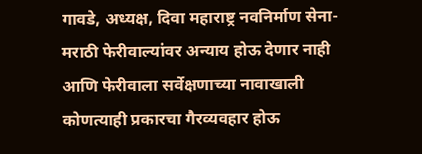गावडे, अध्यक्ष, दिवा महाराष्ट्र नवनिर्माण सेना- मराठी फेरीवाल्यांवर अन्याय होऊ देणार नाही आणि फेरीवाला सर्वेक्षणाच्या नावाखाली कोणत्याही प्रकारचा गैरव्यवहार होऊ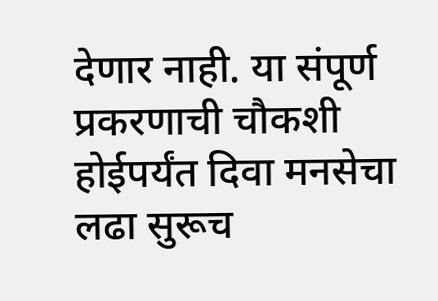देणार नाही. या संपूर्ण प्रकरणाची चौकशी होईपर्यंत दिवा मनसेचा लढा सुरूच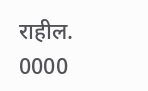राहील.
0000